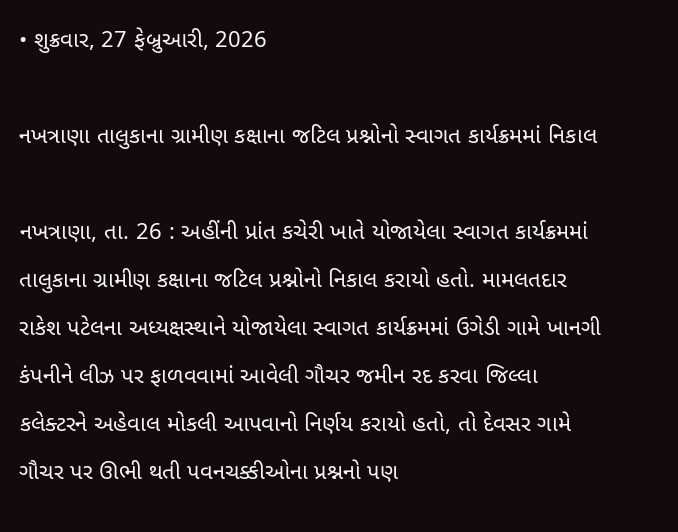• શુક્રવાર, 27 ફેબ્રુઆરી, 2026

નખત્રાણા તાલુકાના ગ્રામીણ કક્ષાના જટિલ પ્રશ્નોનો સ્વાગત કાર્યક્રમમાં નિકાલ

નખત્રાણા, તા. 26 : અહીંની પ્રાંત કચેરી ખાતે યોજાયેલા સ્વાગત કાર્યક્રમમાં તાલુકાના ગ્રામીણ કક્ષાના જટિલ પ્રશ્નોનો નિકાલ કરાયો હતો. મામલતદાર રાકેશ પટેલના અધ્યક્ષસ્થાને યોજાયેલા સ્વાગત કાર્યક્રમમાં ઉગેડી ગામે ખાનગી કંપનીને લીઝ પર ફાળવવામાં આવેલી ગૌચર જમીન રદ કરવા જિલ્લા કલેક્ટરને અહેવાલ મોકલી આપવાનો નિર્ણય કરાયો હતો, તો દેવસર ગામે ગૌચર પર ઊભી થતી પવનચક્કીઓના પ્રશ્નનો પણ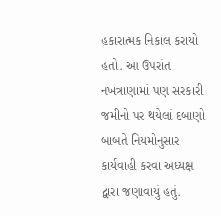હકારાત્મક નિકાલ કરાયો હતો. આ ઉપરાંત નખત્રાણામાં પણ સરકારી જમીનો પર થયેલાં દબાણો બાબતે નિયમોનુસાર કાર્યવાહી કરવા અધ્યક્ષ દ્વારા જણાવાયું હતું.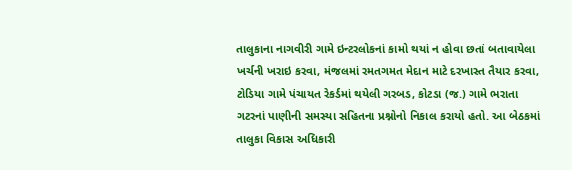તાલુકાના નાગવીરી ગામે ઇન્ટરલોકનાં કામો થયાં ન હોવા છતાં બતાવાયેલા ખર્ચની ખરાઇ કરવા, મંજલમાં રમતગમત મેદાન માટે દરખાસ્ત તૈયાર કરવા, ટોડિયા ગામે પંચાયત રેકર્ડમાં થયેલી ગરબડ, કોટડા (જ.) ગામે ભરાતા ગટરનાં પાણીની સમસ્યા સહિતના પ્રશ્નોનો નિકાલ કરાયો હતો. આ બેઠકમાં તાલુકા વિકાસ અધિકારી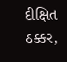દીક્ષિત ઠક્કર,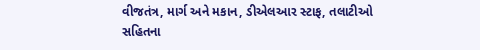વીજતંત્ર, માર્ગ અને મકાન, ડીએલઆર સ્ટાફ, તલાટીઓ સહિતના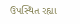ઉપસ્થિત રહ્યા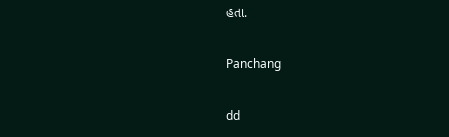હતા.

Panchang

dd